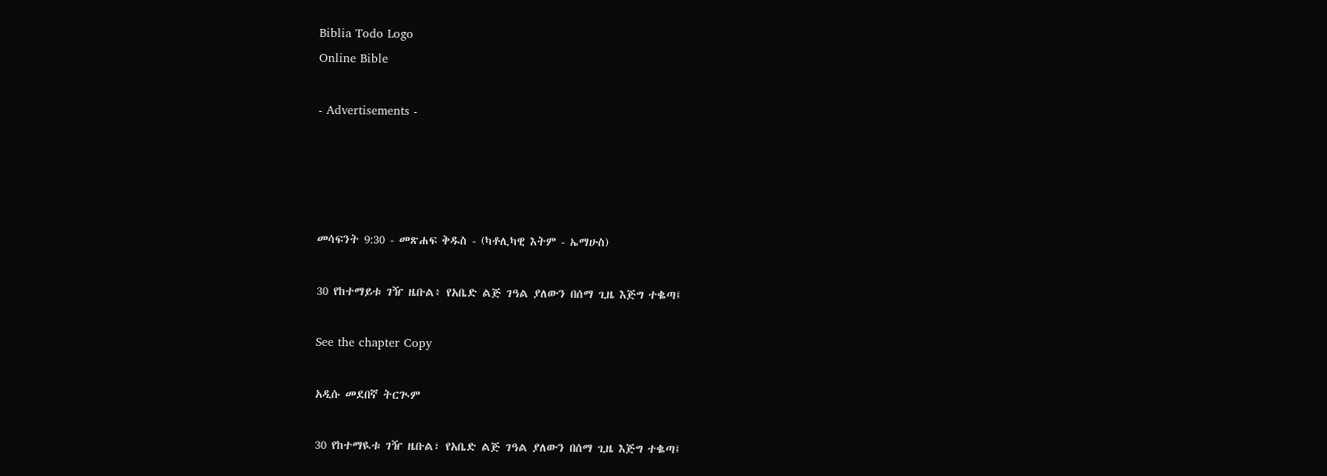Biblia Todo Logo
Online Bible

- Advertisements -




መሳፍንት 9:30 - መጽሐፍ ቅዱስ - (ካቶሊካዊ እትም - ኤማሁስ)

30 የከተማይቱ ገዥ ዜቡል፥ የአቤድ ልጅ ገዓል ያለውን በሰማ ጊዜ እጅግ ተቈጣ፤

See the chapter Copy

አዲሱ መደበኛ ትርጒም

30 የከተማዪቱ ገዥ ዜቡል፣ የአቤድ ልጅ ገዓል ያለውን በሰማ ጊዜ እጅግ ተቈጣ፤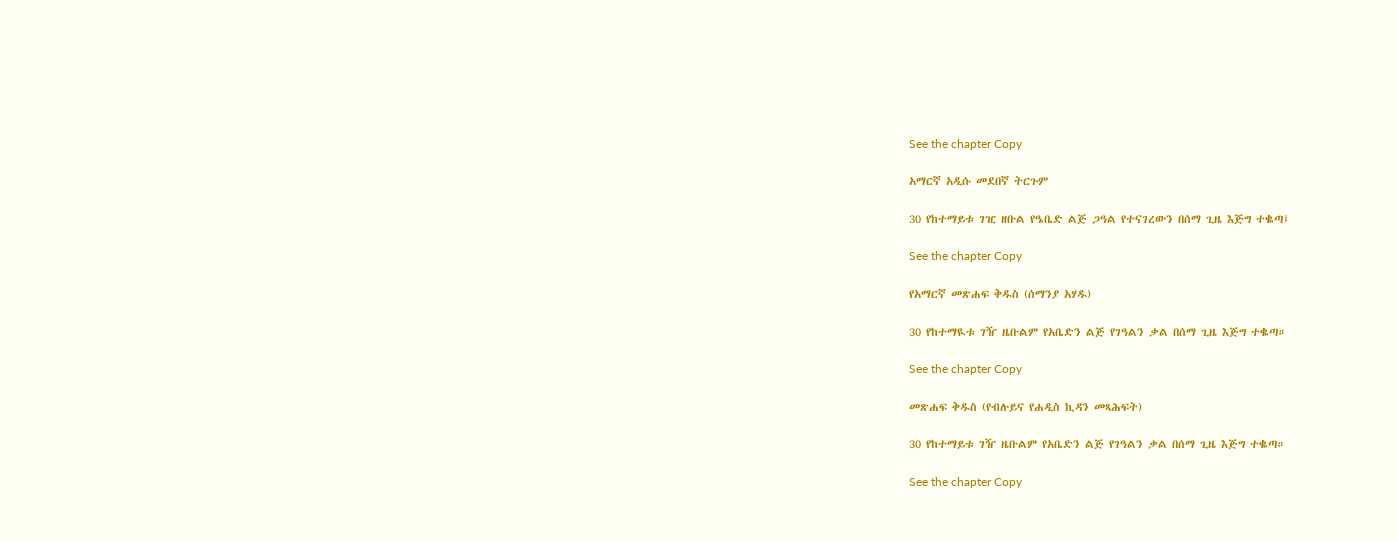See the chapter Copy

አማርኛ አዲሱ መደበኛ ትርጉም

30 የከተማይቱ ገዢ ዘቡል የዔቤድ ልጅ ጋዓል የተናገረውን በሰማ ጊዜ እጅግ ተቈጣ፤

See the chapter Copy

የአማርኛ መጽሐፍ ቅዱስ (ሰማንያ አሃዱ)

30 የከተማዪቱ ገዥ ዜቡልም የአቤድን ልጅ የገዓልን ቃል በሰማ ጊዜ እጅግ ተቈጣ።

See the chapter Copy

መጽሐፍ ቅዱስ (የብሉይና የሐዲስ ኪዳን መጻሕፍት)

30 የከተማይቱ ገዥ ዜቡልም የአቤድን ልጅ የገዓልን ቃል በሰማ ጊዜ እጅግ ተቈጣ።

See the chapter Copy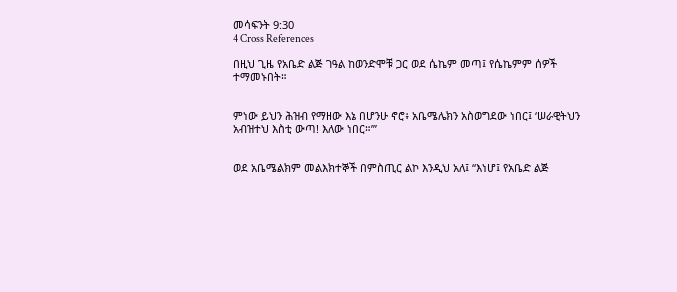መሳፍንት 9:30
4 Cross References

በዚህ ጊዜ የአቤድ ልጅ ገዓል ከወንድሞቹ ጋር ወደ ሴኬም መጣ፤ የሴኬምም ሰዎች ተማመኑበት።


ምነው ይህን ሕዝብ የማዘው እኔ በሆንሁ ኖሮ፥ አቤሜሌክን አስወግደው ነበር፤ ‘ሠራዊትህን አብዝተህ እስቲ ውጣ! እለው ነበር።’”


ወደ አቤሜልክም መልእክተኞች በምስጢር ልኮ እንዲህ አለ፤ “እነሆ፤ የአቤድ ልጅ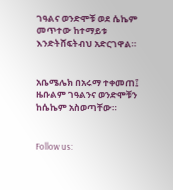ገዓልና ወንድሞቹ ወደ ሴኬም መጥተው ከተማይቱ እንድትሸፍትብህ አድርገዋል።


አቤሜሌክ በአሩማ ተቀመጠ፤ ዜቡልም ገዓልንና ወንድሞቹን ከሴኬም አስወጣቸው።


Follow us: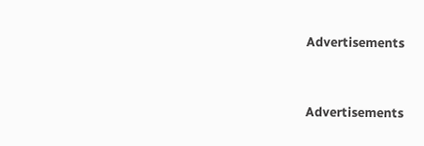Advertisements


Advertisements